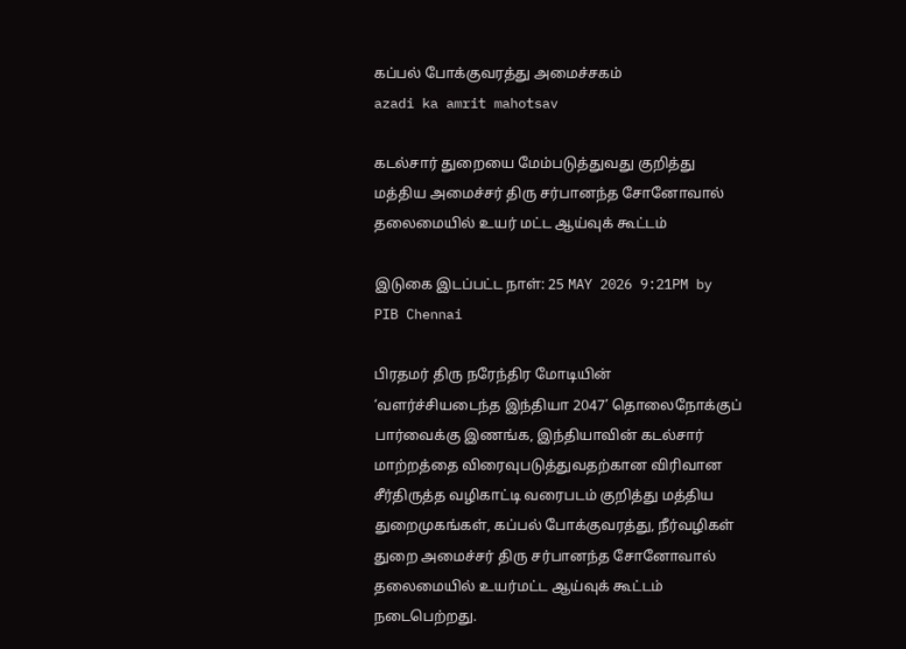கப்பல் போக்குவரத்து அமைச்சகம்
azadi ka amrit mahotsav

கடல்சார் துறையை மேம்படுத்துவது குறித்து மத்திய அமைச்சர் திரு சர்பானந்த சோனோவால் தலைமையில் உயர் மட்ட ஆய்வுக் கூட்டம்

இடுகை இடப்பட்ட நாள்: 25 MAY 2026 9:21PM by PIB Chennai

பிரதமர் திரு நரேந்திர மோடியின் ‘வளர்ச்சியடைந்த இந்தியா 2047’ தொலைநோக்குப் பார்வைக்கு இணங்க, இந்தியாவின் கடல்சார் மாற்றத்தை விரைவுபடுத்துவதற்கான விரிவான சீர்திருத்த வழிகாட்டி வரைபடம் குறித்து மத்திய துறைமுகங்கள், கப்பல் போக்குவரத்து, நீர்வழிகள் துறை அமைச்சர் திரு சர்பானந்த சோனோவால் தலைமையில் உயர்மட்ட ஆய்வுக் கூட்டம் நடைபெற்றது.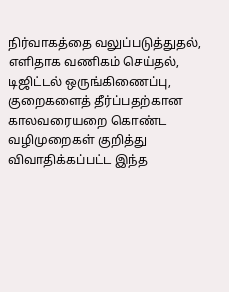நிர்வாகத்தை வலுப்படுத்துதல், எளிதாக வணிகம் செய்தல், டிஜிட்டல் ஒருங்கிணைப்பு, குறைகளைத் தீர்ப்பதற்கான காலவரையறை கொண்ட வழிமுறைகள் குறித்து விவாதிக்கப்பட்ட இந்த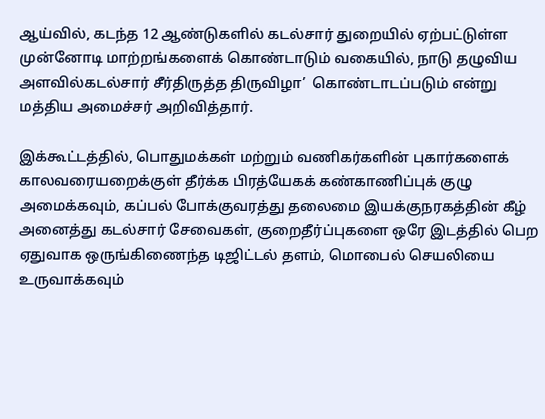ஆய்வில், கடந்த 12 ஆண்டுகளில் கடல்சார் துறையில் ஏற்பட்டுள்ள முன்னோடி மாற்றங்களைக் கொண்டாடும் வகையில், நாடு தழுவிய அளவில்கடல்சார் சீர்திருத்த திருவிழா’  கொண்டாடப்படும் என்று மத்திய அமைச்சர் அறிவித்தார்.

இக்கூட்டத்தில், பொதுமக்கள் மற்றும் வணிகர்களின் புகார்களைக் காலவரையறைக்குள் தீர்க்க பிரத்யேகக் கண்காணிப்புக் குழு அமைக்கவும், கப்பல் போக்குவரத்து தலைமை இயக்குநரகத்தின் கீழ் அனைத்து கடல்சார் சேவைகள், குறைதீர்ப்புகளை ஒரே இடத்தில் பெற ஏதுவாக ஒருங்கிணைந்த டிஜிட்டல் தளம், மொபைல் செயலியை உருவாக்கவும்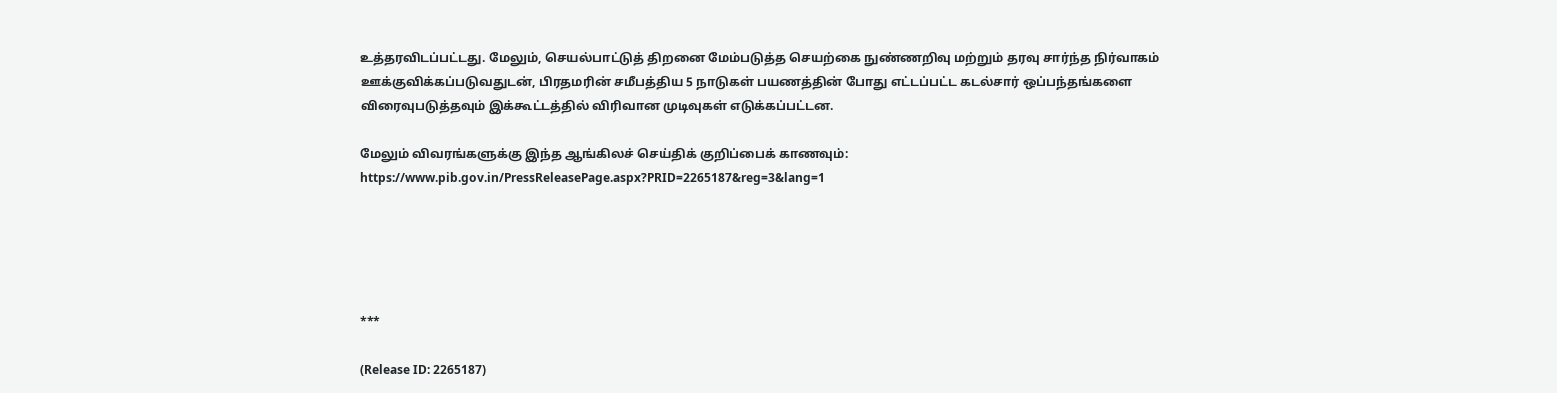உத்தரவிடப்பட்டது. மேலும், செயல்பாட்டுத் திறனை மேம்படுத்த செயற்கை நுண்ணறிவு மற்றும் தரவு சார்ந்த நிர்வாகம் ஊக்குவிக்கப்படுவதுடன், பிரதமரின் சமீபத்திய 5 நாடுகள் பயணத்தின் போது எட்டப்பட்ட கடல்சார் ஒப்பந்தங்களை விரைவுபடுத்தவும் இக்கூட்டத்தில் விரிவான முடிவுகள் எடுக்கப்பட்டன.

மேலும் விவரங்களுக்கு இந்த ஆங்கிலச் செய்திக் குறிப்பைக் காணவும்: https://www.pib.gov.in/PressReleasePage.aspx?PRID=2265187&reg=3&lang=1





***

(Release ID: 2265187)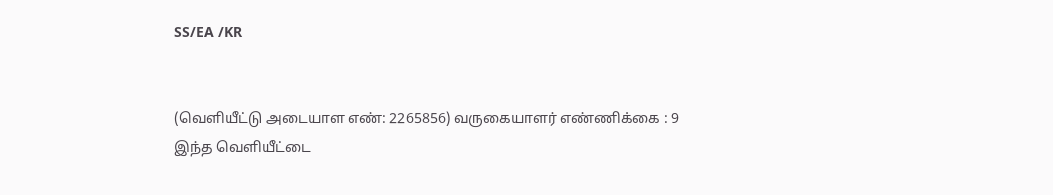SS/EA /KR


(வெளியீட்டு அடையாள எண்: 2265856) வருகையாளர் எண்ணிக்கை : 9
இந்த வெளியீட்டை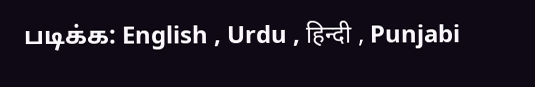படிக்க: English , Urdu , हिन्दी , Punjabi